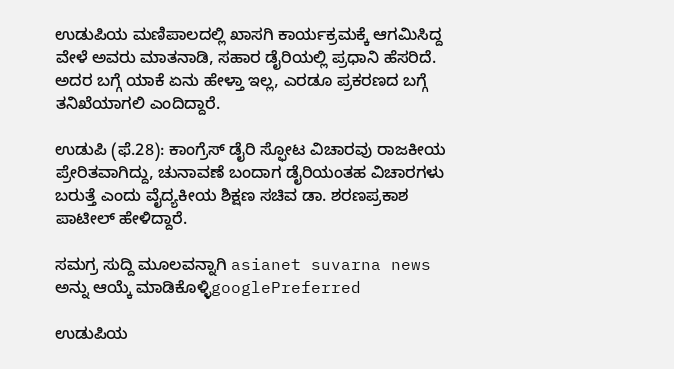ಉಡುಪಿಯ ಮಣಿಪಾಲದಲ್ಲಿ ಖಾಸಗಿ ಕಾರ್ಯಕ್ರಮಕ್ಕೆ ಆಗಮಿಸಿದ್ದ ವೇಳೆ ಅವರು ಮಾತನಾಡಿ, ಸಹಾರ ಡೈರಿಯಲ್ಲಿ ಪ್ರಧಾನಿ ಹೆಸರಿದೆ. ಅದರ ಬಗ್ಗೆ ಯಾಕೆ ಏನು ಹೇಳ್ತಾ ಇಲ್ಲ, ಎರಡೂ ಪ್ರಕರಣದ ಬಗ್ಗೆ ತನಿಖೆಯಾಗಲಿ ಎಂದಿದ್ದಾರೆ.

ಉಡುಪಿ (ಫೆ.28): ಕಾಂಗ್ರೆಸ್ ಡೈರಿ ಸ್ಫೋಟ ವಿಚಾರವು ರಾಜಕೀಯ ಪ್ರೇರಿತವಾಗಿದ್ದು, ಚುನಾವಣೆ ಬಂದಾಗ ಡೈರಿಯಂತಹ ವಿಚಾರಗಳು ಬರುತ್ತೆ ಎಂದು ವೈದ್ಯಕೀಯ ಶಿಕ್ಷಣ ಸಚಿವ ಡಾ. ಶರಣಪ್ರಕಾಶ ಪಾಟೀಲ್ ಹೇಳಿದ್ದಾರೆ.

ಸಮಗ್ರ ಸುದ್ದಿ ಮೂಲವನ್ನಾಗಿ asianet suvarna news ಅನ್ನು ಆಯ್ಕೆ ಮಾಡಿಕೊಳ್ಳಿgooglePreferred

ಉಡುಪಿಯ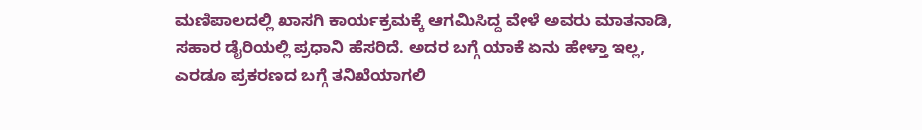ಮಣಿಪಾಲದಲ್ಲಿ ಖಾಸಗಿ ಕಾರ್ಯಕ್ರಮಕ್ಕೆ ಆಗಮಿಸಿದ್ದ ವೇಳೆ ಅವರು ಮಾತನಾಡಿ, ಸಹಾರ ಡೈರಿಯಲ್ಲಿ ಪ್ರಧಾನಿ ಹೆಸರಿದೆ. ಅದರ ಬಗ್ಗೆ ಯಾಕೆ ಏನು ಹೇಳ್ತಾ ಇಲ್ಲ, ಎರಡೂ ಪ್ರಕರಣದ ಬಗ್ಗೆ ತನಿಖೆಯಾಗಲಿ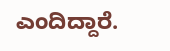ಎಂದಿದ್ದಾರೆ.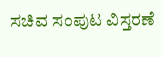ಸಚಿವ ಸಂಪುಟ ವಿಸ್ತರಣೆ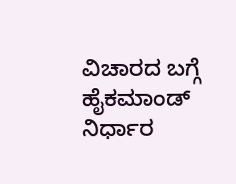ವಿಚಾರದ ಬಗ್ಗೆ ಹೈಕಮಾಂಡ್ ನಿರ್ಧಾರ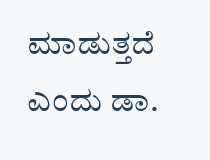ಮಾಡುತ್ತದೆ ಎಂದು ಡಾ.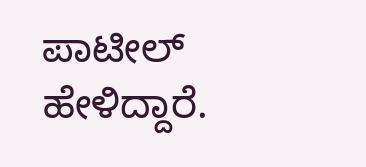ಪಾಟೀಲ್ ಹೇಳಿದ್ದಾರೆ.